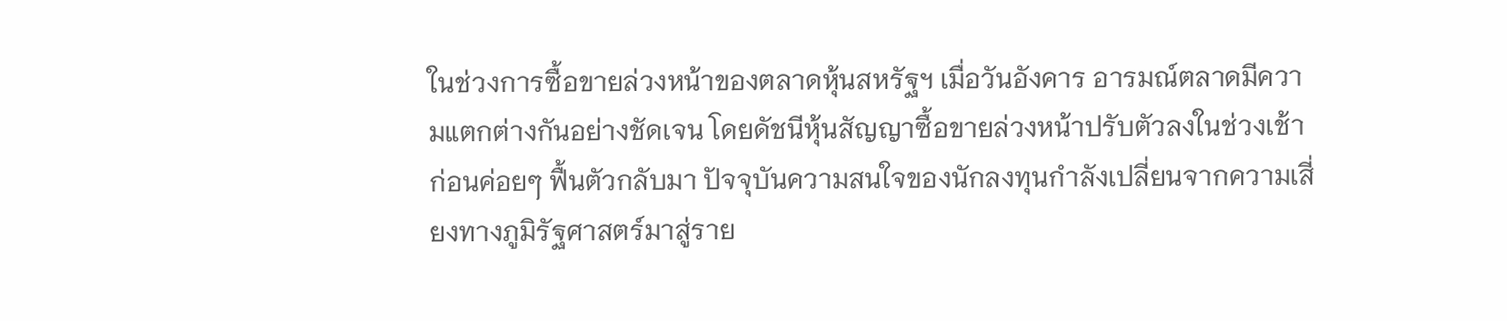ในช่วงการซื้อขายล่วงหน้าของตลาดหุ้นสหรัฐฯ เมื่อวันอังคาร อารมณ์ตลาดมีความแตกต่างกันอย่างชัดเจน โดยดัชนีหุ้นสัญญาซื้อขายล่วงหน้าปรับตัวลงในช่วงเช้าก่อนค่อยๆ ฟื้นตัวกลับมา ปัจจุบันความสนใจของนักลงทุนกำลังเปลี่ยนจากความเสี่ยงทางภูมิรัฐศาสตร์มาสู่ราย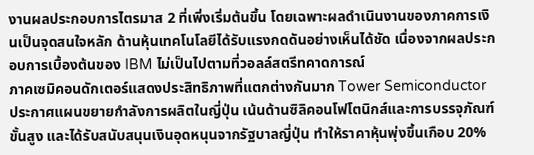งานผลประกอบการไตรมาส 2 ที่เพิ่งเริ่มต้นขึ้น โดยเฉพาะผลดำเนินงานของภาคการเงินเป็นจุดสนใจหลัก ด้านหุ้นเทคโนโลยีได้รับแรงกดดันอย่างเห็นได้ชัด เนื่องจากผลประกอบการเบื้องต้นของ IBM ไม่เป็นไปตามที่วอลล์สตรีทคาดการณ์
ภาคเซมิคอนดักเตอร์แสดงประสิทธิภาพที่แตกต่างกันมาก Tower Semiconductor ประกาศแผนขยายกำลังการผลิตในญี่ปุ่น เน้นด้านซิลิคอนโฟโตนิกส์และการบรรจุภัณฑ์ขั้นสูง และได้รับสนับสนุนเงินอุดหนุนจากรัฐบาลญี่ปุ่น ทำให้ราคาหุ้นพุ่งขึ้นเกือบ 20%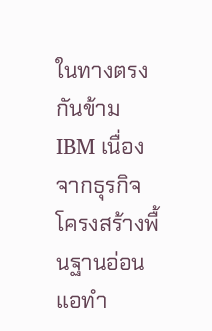ในทางตรงกันข้าม IBM เนื่องจากธุรกิจโครงสร้างพื้นฐานอ่อนแอทำ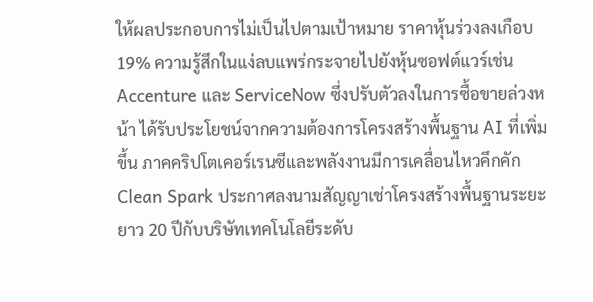ให้ผลประกอบการไม่เป็นไปตามเป้าหมาย ราคาหุ้นร่วงลงเกือบ 19% ความรู้สึกในแง่ลบแพร่กระจายไปยังหุ้นซอฟต์แวร์เช่น Accenture และ ServiceNow ซึ่งปรับตัวลงในการซื้อขายล่วงหน้า ได้รับประโยชน์จากความต้องการโครงสร้างพื้นฐาน AI ที่เพิ่มขึ้น ภาคคริปโตเคอร์เรนซีและพลังงานมีการเคลื่อนไหวคึกคัก Clean Spark ประกาศลงนามสัญญาเช่าโครงสร้างพื้นฐานระยะยาว 20 ปีกับบริษัทเทคโนโลยีระดับ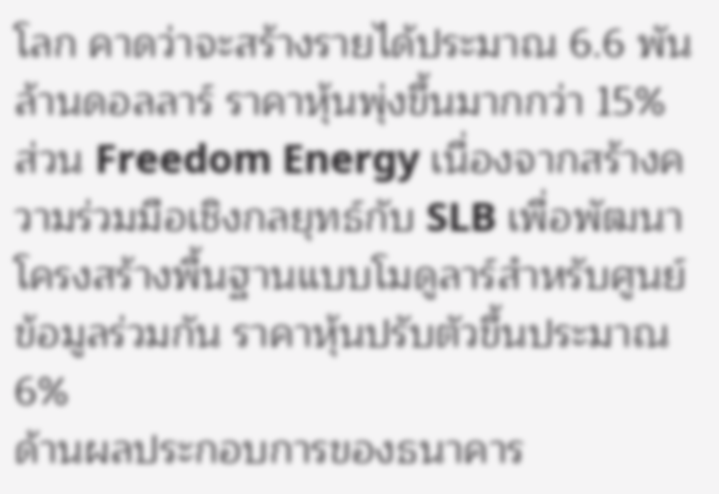โลก คาดว่าจะสร้างรายได้ประมาณ 6.6 พันล้านดอลลาร์ ราคาหุ้นพุ่งขึ้นมากกว่า 15% ส่วน Freedom Energy เนื่องจากสร้างความร่วมมือเชิงกลยุทธ์กับ SLB เพื่อพัฒนาโครงสร้างพื้นฐานแบบโมดูลาร์สำหรับศูนย์ข้อมูลร่วมกัน ราคาหุ้นปรับตัวขึ้นประมาณ 6%
ด้านผลประกอบการของธนาคาร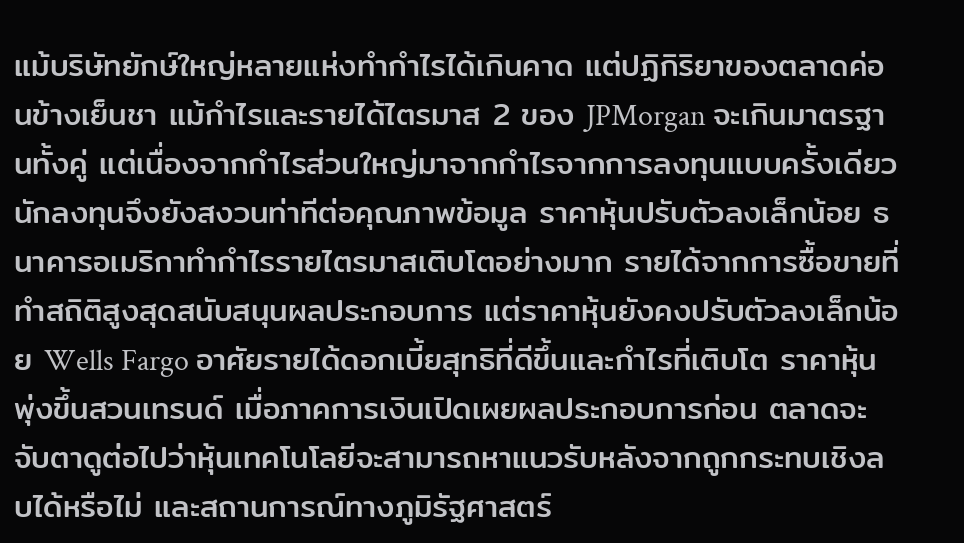แม้บริษัทยักษ์ใหญ่หลายแห่งทำกำไรได้เกินคาด แต่ปฏิกิริยาของตลาดค่อนข้างเย็นชา แม้กำไรและรายได้ไตรมาส 2 ของ JPMorgan จะเกินมาตรฐานทั้งคู่ แต่เนื่องจากกำไรส่วนใหญ่มาจากกำไรจากการลงทุนแบบครั้งเดียว นักลงทุนจึงยังสงวนท่าทีต่อคุณภาพข้อมูล ราคาหุ้นปรับตัวลงเล็กน้อย ธนาคารอเมริกาทำกำไรรายไตรมาสเติบโตอย่างมาก รายได้จากการซื้อขายที่ทำสถิติสูงสุดสนับสนุนผลประกอบการ แต่ราคาหุ้นยังคงปรับตัวลงเล็กน้อย Wells Fargo อาศัยรายได้ดอกเบี้ยสุทธิที่ดีขึ้นและกำไรที่เติบโต ราคาหุ้นพุ่งขึ้นสวนเทรนด์ เมื่อภาคการเงินเปิดเผยผลประกอบการก่อน ตลาดจะจับตาดูต่อไปว่าหุ้นเทคโนโลยีจะสามารถหาแนวรับหลังจากถูกกระทบเชิงลบได้หรือไม่ และสถานการณ์ทางภูมิรัฐศาสตร์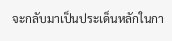จะกลับมาเป็นประเด็นหลักในกา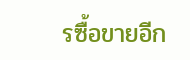รซื้อขายอีก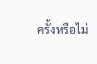ครั้งหรือไม่